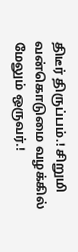திடீர் திருப்பம்.! சிறுமி வன்கொடுமை வழக்கில் மேலும் ஒருவர்.!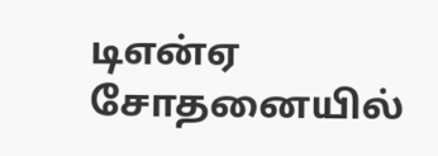டிஎன்ஏ சோதனையில்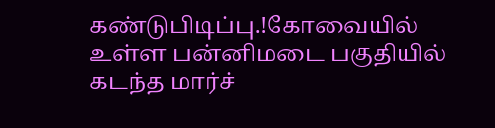கண்டுபிடிப்பு.!கோவையில் உள்ள பன்னிமடை பகுதியில் கடந்த மார்ச்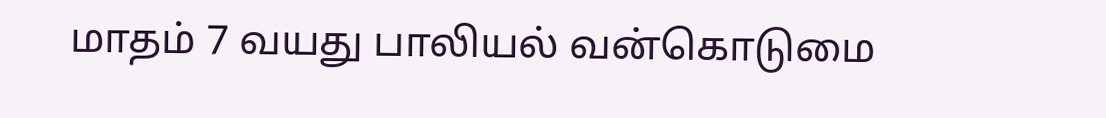மாதம் 7 வயது பாலியல் வன்கொடுமை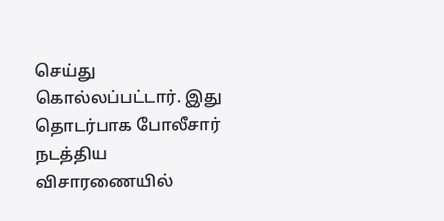செய்து கொல்லப்பட்டார். இது தொடர்பாக போலீசார் நடத்திய விசாரணையில்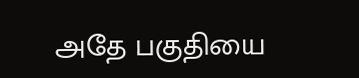அதே பகுதியை